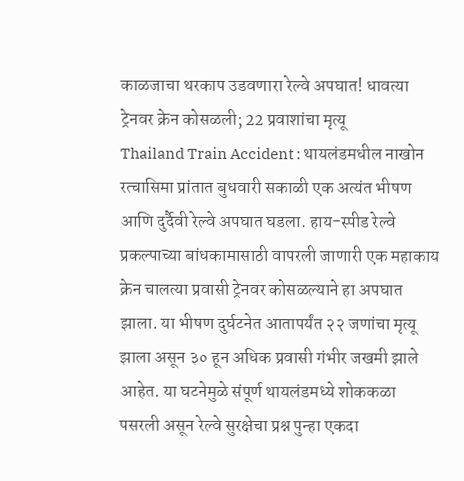काळजाचा थरकाप उडवणारा रेल्वे अपघात! धावत्या ट्रेनवर क्रेन कोसळली; 22 प्रवाशांचा मृत्यू
Thailand Train Accident : थायलंडमधील नाखोन रत्चासिमा प्रांतात बुधवारी सकाळी एक अत्यंत भीषण आणि दुर्दैवी रेल्वे अपघात घडला. हाय-स्पीड रेल्वे प्रकल्पाच्या बांधकामासाठी वापरली जाणारी एक महाकाय क्रेन चालत्या प्रवासी ट्रेनवर कोसळल्याने हा अपघात झाला. या भीषण दुर्घटनेत आतापर्यंत २२ जणांचा मृत्यू झाला असून ३० हून अधिक प्रवासी गंभीर जखमी झाले आहेत. या घटनेमुळे संपूर्ण थायलंडमध्ये शोककळा पसरली असून रेल्वे सुरक्षेचा प्रश्न पुन्हा एकदा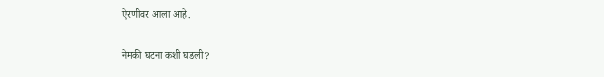ऐरणीवर आला आहे.

नेमकी घटना कशी घडली?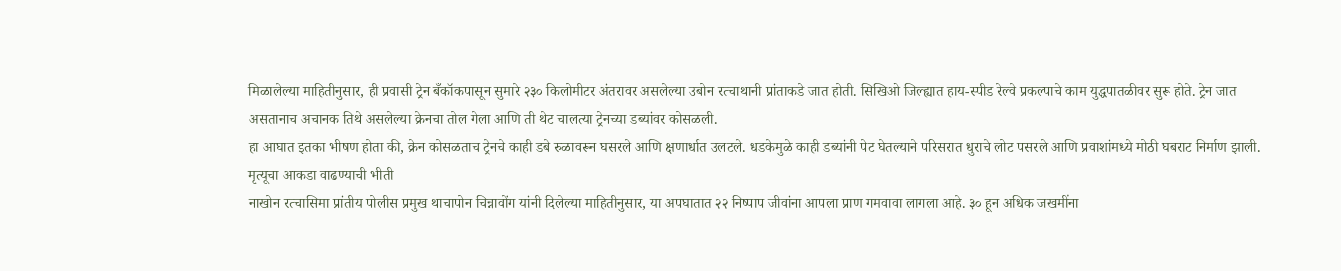मिळालेल्या माहितीनुसार, ही प्रवासी ट्रेन बँकॉकपासून सुमारे २३० किलोमीटर अंतरावर असलेल्या उबोन रत्चाथानी प्रांताकडे जात होती. सिखिओ जिल्ह्यात हाय-स्पीड रेल्वे प्रकल्पाचे काम युद्धपातळीवर सुरू होते. ट्रेन जात असतानाच अचानक तिथे असलेल्या क्रेनचा तोल गेला आणि ती थेट चालत्या ट्रेनच्या डब्यांवर कोसळली.
हा आघात इतका भीषण होता की, क्रेन कोसळताच ट्रेनचे काही डबे रुळावरून घसरले आणि क्षणार्धात उलटले. धडकेमुळे काही डब्यांनी पेट घेतल्याने परिसरात धुराचे लोट पसरले आणि प्रवाशांमध्ये मोठी घबराट निर्माण झाली.
मृत्यूचा आकडा वाढण्याची भीती
नाखोन रत्चासिमा प्रांतीय पोलीस प्रमुख थाचापोन चिन्नावोंग यांनी दिलेल्या माहितीनुसार, या अपघातात २२ निष्पाप जीवांना आपला प्राण गमवावा लागला आहे. ३० हून अधिक जखमींना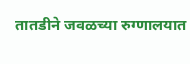तातडीने जवळच्या रुग्णालयात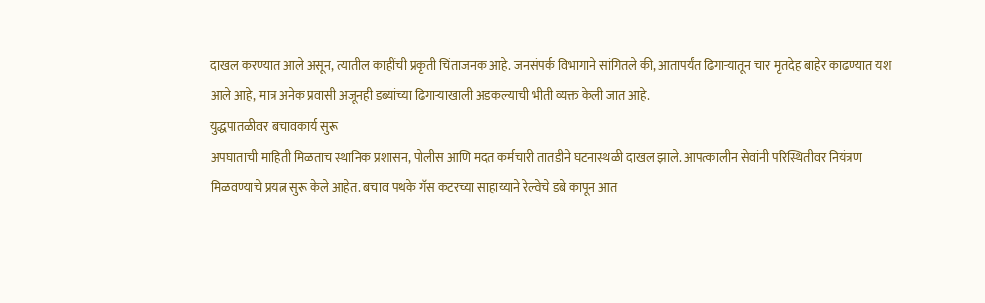दाखल करण्यात आले असून, त्यातील काहींची प्रकृती चिंताजनक आहे. जनसंपर्क विभागाने सांगितले की, आतापर्यंत ढिगाऱ्यातून चार मृतदेह बाहेर काढण्यात यश आले आहे, मात्र अनेक प्रवासी अजूनही डब्यांच्या ढिगाऱ्याखाली अडकल्याची भीती व्यक्त केली जात आहे.
युद्धपातळीवर बचावकार्य सुरू
अपघाताची माहिती मिळताच स्थानिक प्रशासन, पोलीस आणि मदत कर्मचारी तातडीने घटनास्थळी दाखल झाले. आपत्कालीन सेवांनी परिस्थितीवर नियंत्रण मिळवण्याचे प्रयत्न सुरू केले आहेत. बचाव पथके गॅस कटरच्या साहाय्याने रेल्वेचे डबे कापून आत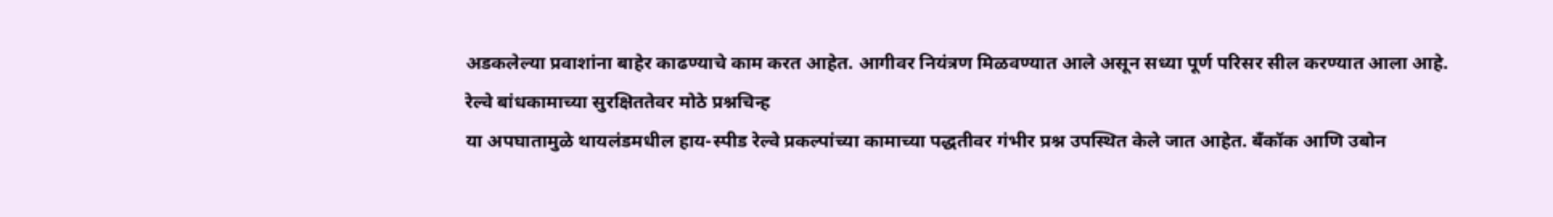अडकलेल्या प्रवाशांना बाहेर काढण्याचे काम करत आहेत. आगीवर नियंत्रण मिळवण्यात आले असून सध्या पूर्ण परिसर सील करण्यात आला आहे.
रेल्वे बांधकामाच्या सुरक्षिततेवर मोठे प्रश्नचिन्ह
या अपघातामुळे थायलंडमधील हाय-स्पीड रेल्वे प्रकल्पांच्या कामाच्या पद्धतीवर गंभीर प्रश्न उपस्थित केले जात आहेत. बँकॉक आणि उबोन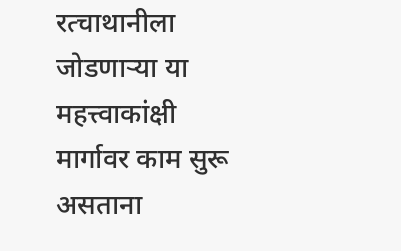रत्चाथानीला जोडणाऱ्या या महत्त्वाकांक्षी मार्गावर काम सुरू असताना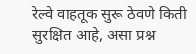रेल्वे वाहतूक सुरू ठेवणे किती सुरक्षित आहे, असा प्रश्न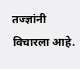तज्ज्ञांनी विचारला आहे.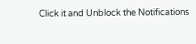Click it and Unblock the Notifications